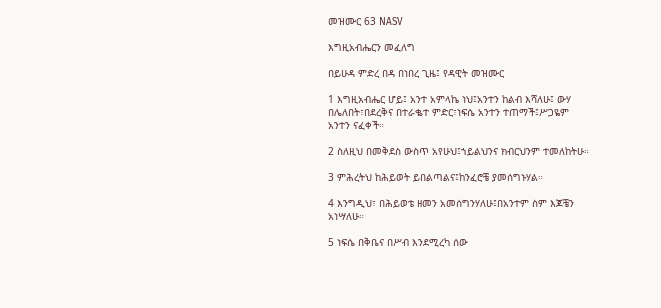መዝሙር 63 NASV

እግዚአብሔርን መፈለግ

በይሁዳ ምድረ በዳ በነበረ ጊዜ፤ የዳዊት መዝሙር

1 እግዚአብሔር ሆይ፤ አንተ አምላኬ ነህ፤አንተን ከልብ እሻለሁ፤ ውሃ በሌለበት፣በደረቅና በተራቈተ ምድር፣ነፍሴ አንተን ተጠማች፤ሥጋዬም አንተን ናፈቀች።

2 ስለዚህ በመቅደስ ውስጥ አየሁህ፤ኀይልህንና ክብርህንም ተመለከትሁ።

3 ምሕረትህ ከሕይወት ይበልጣልና፤ከንፈሮቼ ያመሰግኑሃል።

4 እንግዲህ፣ በሕይወቴ ዘመን አመሰግንሃለሁ፤በአንተም ስም እጆቼን አነሣለሁ።

5 ነፍሴ በቅቤና በሥብ እንደሚረካ ሰው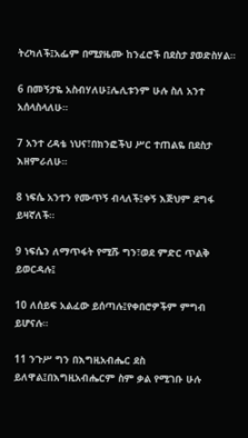ትረካለች፤አፌም በሚያዜሙ ከንፈሮች በደስታ ያወድስሃል።

6 በመኝታዬ አስብሃለሁ፤ሌሊቱንም ሁሉ ስለ አንተ አሰላስላለሁ።

7 አንተ ረዳቴ ነህና፣በክንፎችህ ሥር ተጠልዬ በደስታ እዘምራለሁ።

8 ነፍሴ አንተን የሙጥኝ ብላለች፤ቀኝ እጅህም ደግፋ ይዛኛለች።

9 ነፍሴን ለማጥፋት የሚሹ ግን፣ወደ ምድር ጥልቅ ይወርዳሉ፤

10 ለሰይፍ አልፈው ይሰጣሉ፤የቀበሮዎችም ምግብ ይሆናሉ።

11 ንጉሥ ግን በእግዚአብሔር ደስ ይለዋል፤በእግዚአብሔርም ስም ቃል የሚገቡ ሁሉ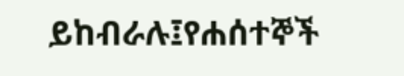ይከብራሉ፤የሐሰተኞች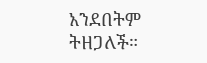አንደበትም ትዘጋለች።